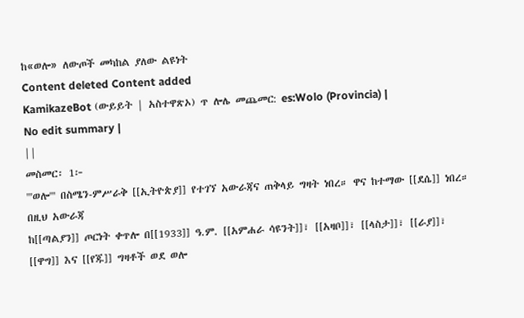ከ«ወሎ» ለውጦች መካከል ያለው ልዩነት
Content deleted Content added
KamikazeBot (ውይይት | አስተዋጽኦ) ጥ ሎሌ መጨመር: es:Wolo (Provincia) |
No edit summary |
||
መስመር፡ 1፦
'''ወሎ''' በስሜን-ምሥራቅ [[ኢትዮጵያ]] የተገኘ አውራጃና ጠቅላይ ግዛት ነበረ። ዋና ከተማው [[ደሴ]] ነበረ።
በዚህ አውራጃ
ከ[[ጣልያን]] ጦርነት ቀጥሎ በ[[1933]] ዓ.ም. [[አምሐራ ሳዩንት]]፣ [[አዛቦ]]፣ [[ላስታ]]፣ [[ራያ]]፣ [[ዋግ]] እና [[የጁ]] ግዛቶች ወደ ወሎ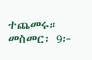ተጨመሩ።
መስመር፡ 9፦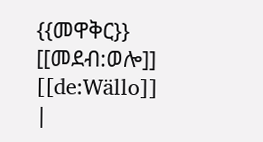{{መዋቅር}}
[[መደብ:ወሎ]]
[[de:Wällo]]
|